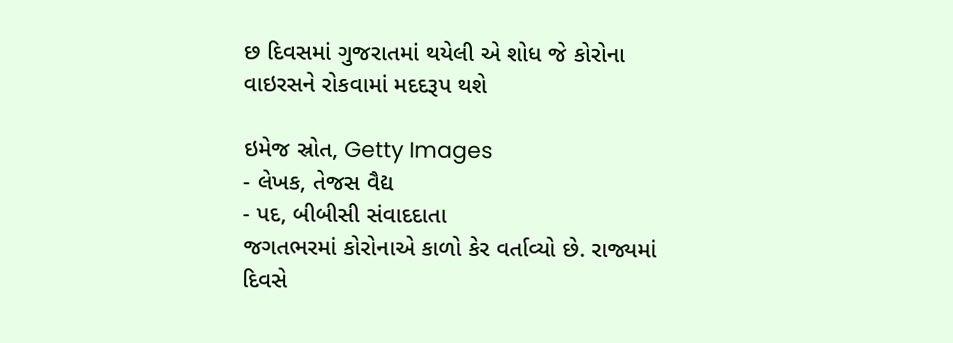છ દિવસમાં ગુજરાતમાં થયેલી એ શોધ જે કોરોના વાઇરસને રોકવામાં મદદરૂપ થશે

ઇમેજ સ્રોત, Getty Images
- લેખક, તેજસ વૈદ્ય
- પદ, બીબીસી સંવાદદાતા
જગતભરમાં કોરોનાએ કાળો કેર વર્તાવ્યો છે. રાજ્યમાં દિવસે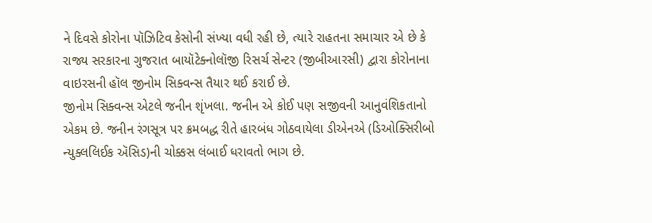ને દિવસે કોરોના પૉઝિટિવ કેસોની સંખ્યા વધી રહી છે, ત્યારે રાહતના સમાચાર એ છે કે રાજ્ય સરકારના ગુજરાત બાયૉટેક્નોલૉજી રિસર્ચ સેન્ટર (જીબીઆરસી) દ્વારા કોરોનાના વાઇરસની હૉલ જીનોમ સિક્વન્સ તૈયાર થઈ કરાઈ છે.
જીનોમ સિક્વન્સ એટલે જનીન શૃંખલા. જનીન એ કોઈ પણ સજીવની આનુવંશિકતાનો એકમ છે. જનીન રંગસૂત્ર પર ક્રમબદ્ધ રીતે હારબંધ ગોઠવાયેલા ડીએનએ (ડિઓક્સિરીબો ન્યુક્લલિઈક ઍસિડ)ની ચોક્કસ લંબાઈ ધરાવતો ભાગ છે.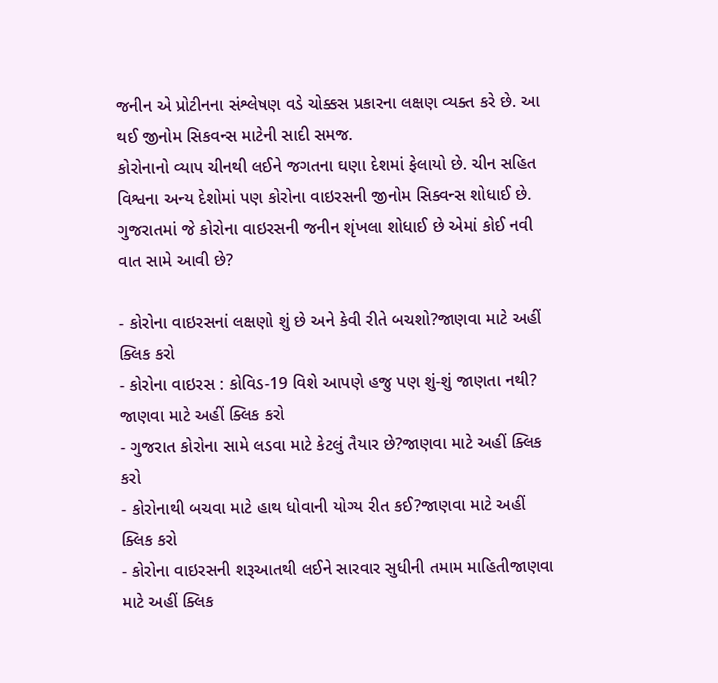જનીન એ પ્રોટીનના સંશ્લેષણ વડે ચોક્કસ પ્રકારના લક્ષણ વ્યક્ત કરે છે. આ થઈ જીનોમ સિકવન્સ માટેની સાદી સમજ.
કોરોનાનો વ્યાપ ચીનથી લઈને જગતના ઘણા દેશમાં ફેલાયો છે. ચીન સહિત વિશ્વના અન્ય દેશોમાં પણ કોરોના વાઇરસની જીનોમ સિક્વન્સ શોધાઈ છે.
ગુજરાતમાં જે કોરોના વાઇરસની જનીન શૃંખલા શોધાઈ છે એમાં કોઈ નવી વાત સામે આવી છે?

- કોરોના વાઇરસનાં લક્ષણો શું છે અને કેવી રીતે બચશો?જાણવા માટે અહીં ક્લિક કરો
- કોરોના વાઇરસ : કોવિડ-19 વિશે આપણે હજુ પણ શું-શું જાણતા નથી? જાણવા માટે અહીં ક્લિક કરો
- ગુજરાત કોરોના સામે લડવા માટે કેટલું તૈયાર છે?જાણવા માટે અહીં ક્લિક કરો
- કોરોનાથી બચવા માટે હાથ ધોવાની યોગ્ય રીત કઈ?જાણવા માટે અહીં ક્લિક કરો
- કોરોના વાઇરસની શરૂઆતથી લઈને સારવાર સુધીની તમામ માહિતીજાણવા માટે અહીં ક્લિક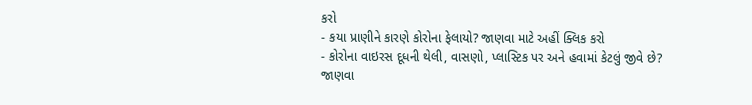કરો
- કયા પ્રાણીને કારણે કોરોના ફેલાયો? જાણવા માટે અહીં ક્લિક કરો
- કોરોના વાઇરસ દૂધની થેલી, વાસણો, પ્લાસ્ટિક પર અને હવામાં કેટલું જીવે છે? જાણવા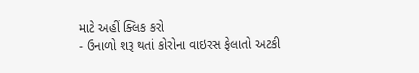માટે અહીં ક્લિક કરો
- ઉનાળો શરૂ થતાં કોરોના વાઇરસ ફેલાતો અટકી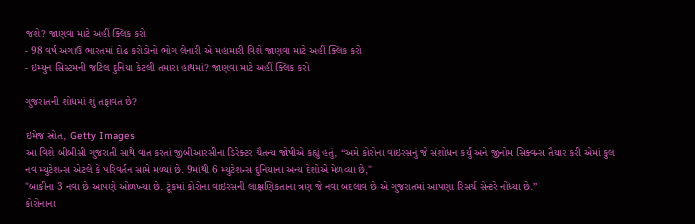જશે? જાણવા માટે અહીં ક્લિક કરો
- 98 વર્ષ અગાઉ ભારતમાં દોઢ કરોડોનો ભોગ લેનારી એ મહામારી વિશે જાણવા માટે અહીં ક્લિક કરો
- ઇમ્યુન સિસ્ટમની જટિલ દુનિયા કેટલી તમારા હાથમાં? જાણવા માટે અહીં ક્લિક કરો

ગુજરાતની શોધમાં શું તફાવત છે?

ઇમેજ સ્રોત, Getty Images
આ વિશે બીબીસી ગુજરાતી સાથે વાત કરતાં જીબીઆરસીના ડિરેક્ટર ચૈતન્ય જોષીએ કહ્યું હતું, “અમે કોરોના વાઇરસનું જે સંશોધન કર્યું અને જીનોમ સિક્વન્સ તૈયાર કરી એમાં કુલ નવ મ્યુટેશન્સ એટલે કે પરિવર્તન સામે મળ્યાં છે. 9માંથી 6 મ્યુટેશન્સ દુનિયાના અન્ય દેશોએ મેળવ્યા છે,"
"બાકીના 3 નવા છે આપણે ઓળખ્યા છે. ટૂંકમાં કોરોના વાઇરસની લાક્ષણિકતાના ત્રણ જે નવા બદલાવ છે એ ગુજરાતમાં આપણા રિસર્ચ સેન્ટરે નોંધ્યા છે.”
કોરોનાના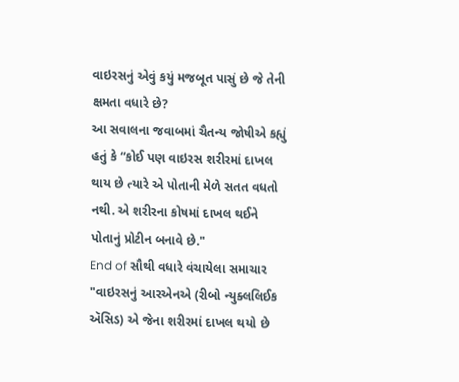વાઇરસનું એવું કયું મજબૂત પાસું છે જે તેની ક્ષમતા વધારે છે?
આ સવાલના જવાબમાં ચૈતન્ય જોષીએ કહ્યું હતું કે “કોઈ પણ વાઇરસ શરીરમાં દાખલ થાય છે ત્યારે એ પોતાની મેળે સતત વધતો નથી. એ શરીરના કોષમાં દાખલ થઈને પોતાનું પ્રોટીન બનાવે છે."
End of સૌથી વધારે વંચાયેલા સમાચાર
"વાઇરસનું આરએનએ (રીબો ન્યુક્લલિઈક ઍસિડ) એ જેના શરીરમાં દાખલ થયો છે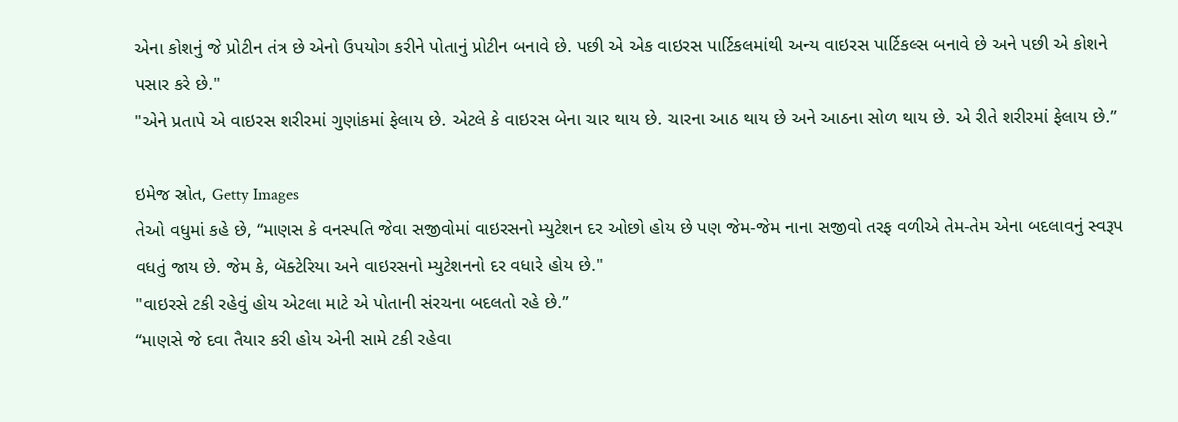એના કોશનું જે પ્રોટીન તંત્ર છે એનો ઉપયોગ કરીને પોતાનું પ્રોટીન બનાવે છે. પછી એ એક વાઇરસ પાર્ટિકલમાંથી અન્ય વાઇરસ પાર્ટિકલ્સ બનાવે છે અને પછી એ કોશને પસાર કરે છે."
"એને પ્રતાપે એ વાઇરસ શરીરમાં ગુણાંકમાં ફેલાય છે. એટલે કે વાઇરસ બેના ચાર થાય છે. ચારના આઠ થાય છે અને આઠના સોળ થાય છે. એ રીતે શરીરમાં ફેલાય છે.”

ઇમેજ સ્રોત, Getty Images
તેઓ વધુમાં કહે છે, “માણસ કે વનસ્પતિ જેવા સજીવોમાં વાઇરસનો મ્યુટેશન દર ઓછો હોય છે પણ જેમ-જેમ નાના સજીવો તરફ વળીએ તેમ-તેમ એના બદલાવનું સ્વરૂપ વધતું જાય છે. જેમ કે, બૅક્ટેરિયા અને વાઇરસનો મ્યુટેશનનો દર વધારે હોય છે."
"વાઇરસે ટકી રહેવું હોય એટલા માટે એ પોતાની સંરચના બદલતો રહે છે.”
“માણસે જે દવા તૈયાર કરી હોય એની સામે ટકી રહેવા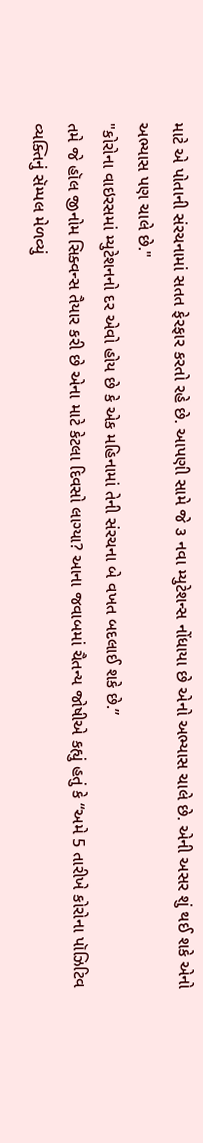માટે એ પોતાની સંરચનામાં સતત ફેરફાર કરતો રહે છે. આપણી સામે જે ૩ નવા મ્યુટેશન્સ નોંધાયા છે એનો અભ્યાસ ચાલે છે. એની અસર શું થઈ શકે એનો અભ્યાસ પણ ચાલે છે."
"કોરોના વાઇરસમાં મ્યુટેશનનો દર એવો હોય છે કે એક મહિનામાં તેની સંરચના બે વખત બદલાઈ શકે છે.”
તમે જે હૉલ જીનોમ સિક્વન્સ તૈયાર કરી છે એના માટે કેટલા દિવસો લાગ્યા? આના જવાબમાં ચૈતન્ય જોષીએ કહ્યું હતું કે “અમે 5 તારીખે કોરોના પૉઝિટિવ વ્યક્તિનું સૅમ્પલ મેળવ્યું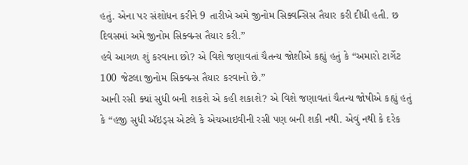હતું. એના પર સંશોધન કરીને 9 તારીખે અમે જીનોમ સિક્વન્સિસ તૈયાર કરી દીધી હતી. છ દિવસમાં અમે જીનોમ સિક્વન્સ તૈયાર કરી.”
હવે આગળ શું કરવાના છો? એ વિશે જણાવતાં ચૈતન્ય જોશીએ કહ્યું હતું કે “અમારો ટાર્ગેટ 100 જેટલા જીનોમ સિક્વન્સ તૈયાર કરવાનો છે.”
આની રસી ક્યાં સુધી બની શકશે એ કહી શકાશે? એ વિશે જણાવતાં ચૈતન્ય જોષીએ કહ્યું હતું કે “હજી સુધી ઍઇડ્સ એટલે કે એચઆઇવીની રસી પણ બની શકી નથી. એવું નથી કે દરેક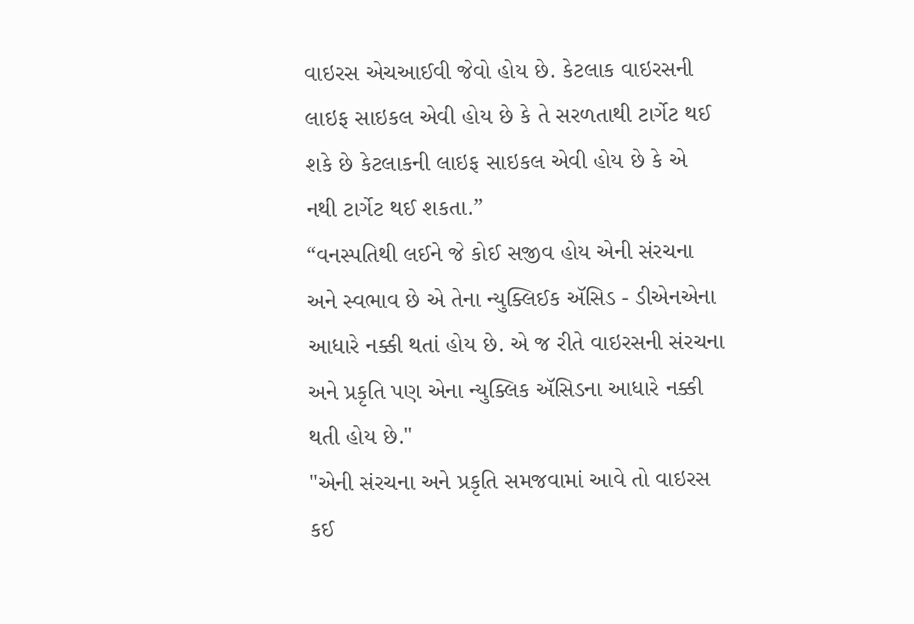વાઇરસ એચઆઈવી જેવો હોય છે. કેટલાક વાઇરસની લાઇફ સાઇકલ એવી હોય છે કે તે સરળતાથી ટાર્ગેટ થઈ શકે છે કેટલાકની લાઇફ સાઇકલ એવી હોય છે કે એ નથી ટાર્ગેટ થઈ શકતા.”
“વનસ્પતિથી લઈને જે કોઈ સજીવ હોય એની સંરચના અને સ્વભાવ છે એ તેના ન્યુક્લિઈક ઍસિડ - ડીએનએના આધારે નક્કી થતાં હોય છે. એ જ રીતે વાઇરસની સંરચના અને પ્રકૃતિ પણ એના ન્યુક્લિક ઍસિડના આધારે નક્કી થતી હોય છે."
"એની સંરચના અને પ્રકૃતિ સમજવામાં આવે તો વાઇરસ કઈ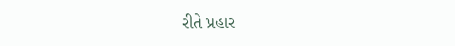રીતે પ્રહાર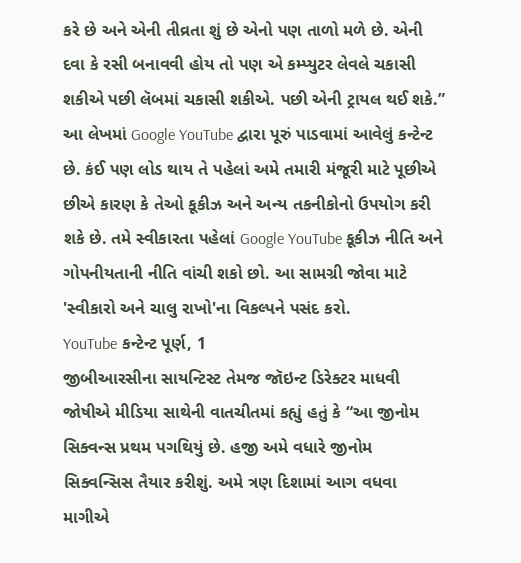કરે છે અને એની તીવ્રતા શું છે એનો પણ તાળો મળે છે. એની દવા કે રસી બનાવવી હોય તો પણ એ કમ્પ્યુટર લેવલે ચકાસી શકીએ પછી લૅબમાં ચકાસી શકીએ. પછી એની ટ્રાયલ થઈ શકે.”
આ લેખમાં Google YouTube દ્વારા પૂરું પાડવામાં આવેલું કન્ટેન્ટ છે. કંઈ પણ લોડ થાય તે પહેલાં અમે તમારી મંજૂરી માટે પૂછીએ છીએ કારણ કે તેઓ કૂકીઝ અને અન્ય તકનીકોનો ઉપયોગ કરી શકે છે. તમે સ્વીકારતા પહેલાં Google YouTube કૂકીઝ નીતિ અને ગોપનીયતાની નીતિ વાંચી શકો છો. આ સામગ્રી જોવા માટે 'સ્વીકારો અને ચાલુ રાખો'ના વિકલ્પને પસંદ કરો.
YouTube કન્ટેન્ટ પૂર્ણ, 1
જીબીઆરસીના સાયન્ટિસ્ટ તેમજ જૉઇન્ટ ડિરેક્ટર માધવી જોષીએ મીડિયા સાથેની વાતચીતમાં કહ્યું હતું કે “આ જીનોમ સિક્વન્સ પ્રથમ પગથિયું છે. હજી અમે વધારે જીનોમ સિક્વન્સિસ તૈયાર કરીશું. અમે ત્રણ દિશામાં આગ વધવા માગીએ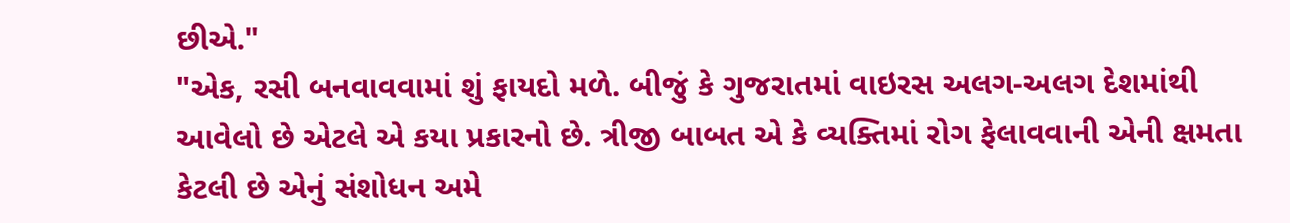છીએ."
"એક, રસી બનવાવવામાં શું ફાયદો મળે. બીજું કે ગુજરાતમાં વાઇરસ અલગ-અલગ દેશમાંથી આવેલો છે એટલે એ કયા પ્રકારનો છે. ત્રીજી બાબત એ કે વ્યક્તિમાં રોગ ફેલાવવાની એની ક્ષમતા કેટલી છે એનું સંશોધન અમે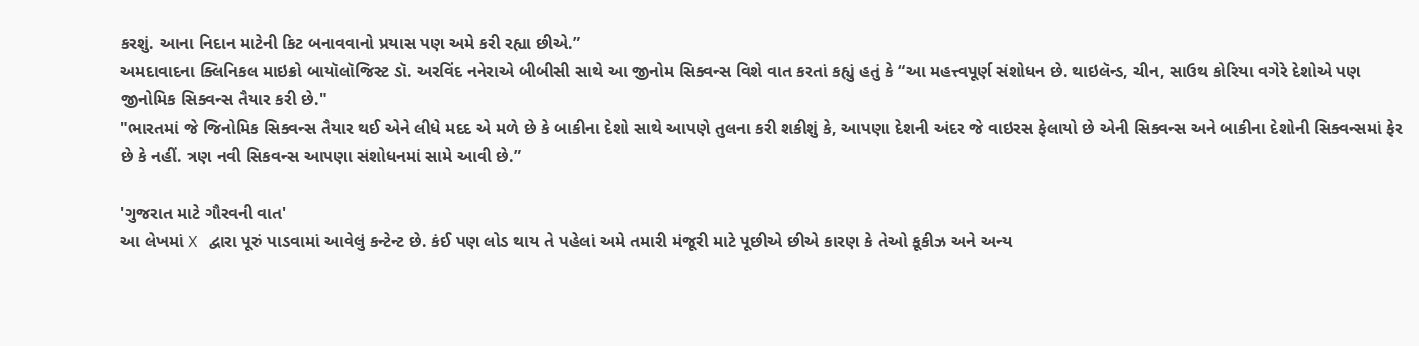કરશું. આના નિદાન માટેની કિટ બનાવવાનો પ્રયાસ પણ અમે કરી રહ્યા છીએ.”
અમદાવાદના ક્લિનિકલ માઇક્રો બાયૉલૉજિસ્ટ ડૉ. અરવિંદ નનેરાએ બીબીસી સાથે આ જીનોમ સિક્વન્સ વિશે વાત કરતાં કહ્યું હતું કે “આ મહત્ત્વપૂર્ણ સંશોધન છે. થાઇલૅન્ડ, ચીન, સાઉથ કોરિયા વગેરે દેશોએ પણ જીનોમિક સિક્વન્સ તૈયાર કરી છે."
"ભારતમાં જે જિનોમિક સિક્વન્સ તૈયાર થઈ એને લીધે મદદ એ મળે છે કે બાકીના દેશો સાથે આપણે તુલના કરી શકીશું કે, આપણા દેશની અંદર જે વાઇરસ ફેલાયો છે એની સિક્વન્સ અને બાકીના દેશોની સિક્વન્સમાં ફેર છે કે નહીં. ત્રણ નવી સિકવન્સ આપણા સંશોધનમાં સામે આવી છે.”

'ગુજરાત માટે ગૌરવની વાત'
આ લેખમાં X દ્વારા પૂરું પાડવામાં આવેલું કન્ટેન્ટ છે. કંઈ પણ લોડ થાય તે પહેલાં અમે તમારી મંજૂરી માટે પૂછીએ છીએ કારણ કે તેઓ કૂકીઝ અને અન્ય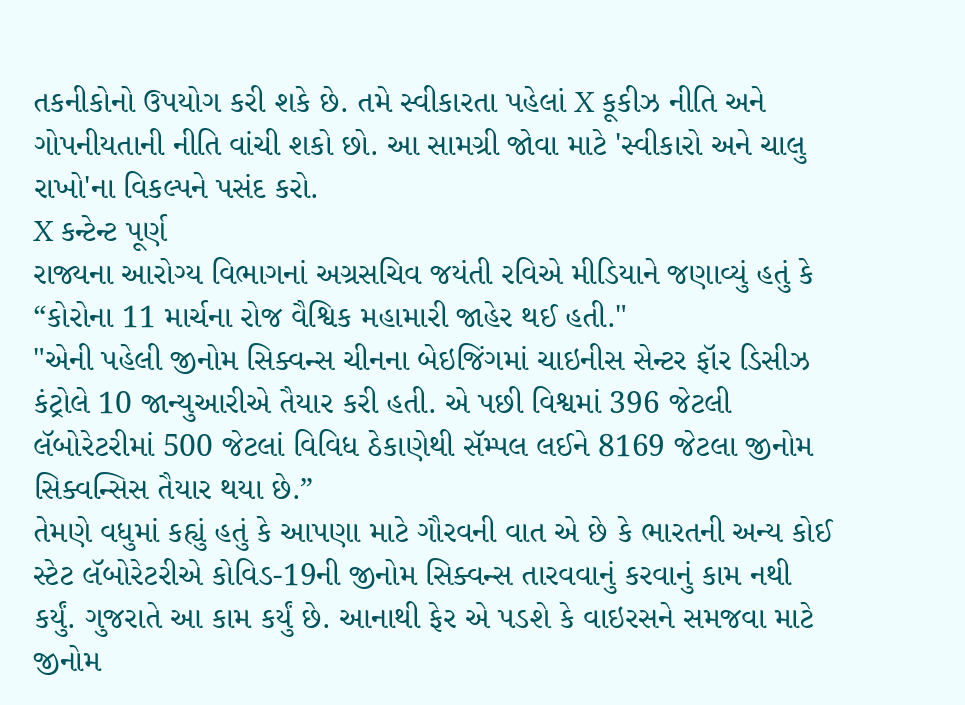તકનીકોનો ઉપયોગ કરી શકે છે. તમે સ્વીકારતા પહેલાં X કૂકીઝ નીતિ અને ગોપનીયતાની નીતિ વાંચી શકો છો. આ સામગ્રી જોવા માટે 'સ્વીકારો અને ચાલુ રાખો'ના વિકલ્પને પસંદ કરો.
X કન્ટેન્ટ પૂર્ણ
રાજ્યના આરોગ્ય વિભાગનાં અગ્રસચિવ જયંતી રવિએ મીડિયાને જણાવ્યું હતું કે “કોરોના 11 માર્ચના રોજ વૈશ્વિક મહામારી જાહેર થઈ હતી."
"એની પહેલી જીનોમ સિક્વન્સ ચીનના બેઇજિંગમાં ચાઇનીસ સેન્ટર ફૉર ડિસીઝ કંટ્રોલે 10 જાન્યુઆરીએ તૈયાર કરી હતી. એ પછી વિશ્વમાં 396 જેટલી લૅબોરેટરીમાં 500 જેટલાં વિવિધ ઠેકાણેથી સૅમ્પલ લઈને 8169 જેટલા જીનોમ સિક્વન્સિસ તૈયાર થયા છે.”
તેમણે વધુમાં કહ્યું હતું કે આપણા માટે ગૌરવની વાત એ છે કે ભારતની અન્ય કોઈ સ્ટેટ લૅબોરેટરીએ કોવિડ-19ની જીનોમ સિક્વન્સ તારવવાનું કરવાનું કામ નથી કર્યું. ગુજરાતે આ કામ કર્યું છે. આનાથી ફેર એ પડશે કે વાઇરસને સમજવા માટે જીનોમ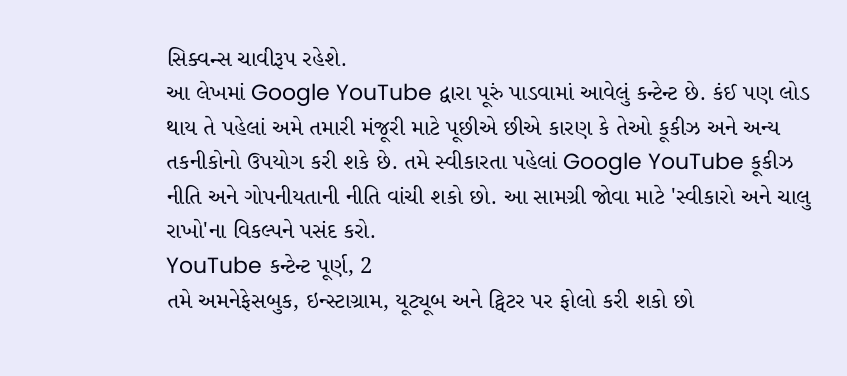સિક્વન્સ ચાવીરૂપ રહેશે.
આ લેખમાં Google YouTube દ્વારા પૂરું પાડવામાં આવેલું કન્ટેન્ટ છે. કંઈ પણ લોડ થાય તે પહેલાં અમે તમારી મંજૂરી માટે પૂછીએ છીએ કારણ કે તેઓ કૂકીઝ અને અન્ય તકનીકોનો ઉપયોગ કરી શકે છે. તમે સ્વીકારતા પહેલાં Google YouTube કૂકીઝ નીતિ અને ગોપનીયતાની નીતિ વાંચી શકો છો. આ સામગ્રી જોવા માટે 'સ્વીકારો અને ચાલુ રાખો'ના વિકલ્પને પસંદ કરો.
YouTube કન્ટેન્ટ પૂર્ણ, 2
તમે અમનેફેસબુક, ઇન્સ્ટાગ્રામ, યૂટ્યૂબ અને ટ્વિટર પર ફોલો કરી શકો છો